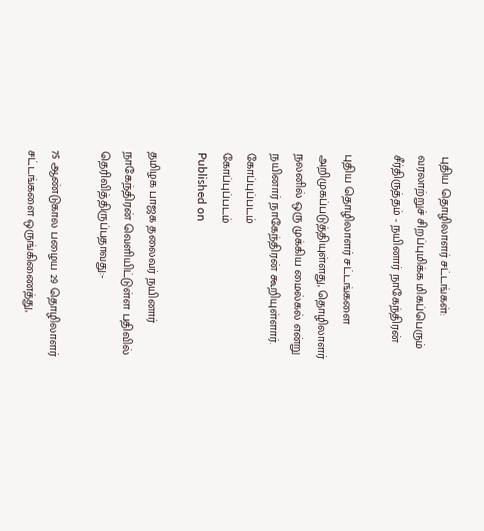புதிய தொழிலாளர் சட்டங்கள்: வரலாற்றுச் சிறப்புமிக்க மிகப்பெரும் சீர்திருத்தம் - நயினார் நாகேந்திரன்

புதிய தொழிலாளர் சட்டங்களை அறிமுகப்படுத்தியுள்ளது, தொழிலாளர் நலனில் ஒரு முக்கிய மைல்கல் என்று நயினார் நாகேந்திரன் கூறியுள்ளார்.
கோப்புப்படம்
கோப்புப்படம்
Published on

தமிழக பாஜக தலைவர் நயினார் நாகேந்திரன் வெளியிட்டுள்ள பதிவில் தெரிவித்திருப்பதாவது:-

75 ஆண்டுகால பழைய 29 தொழிலாளர் சட்டங்களை ஒருங்கிணைத்து,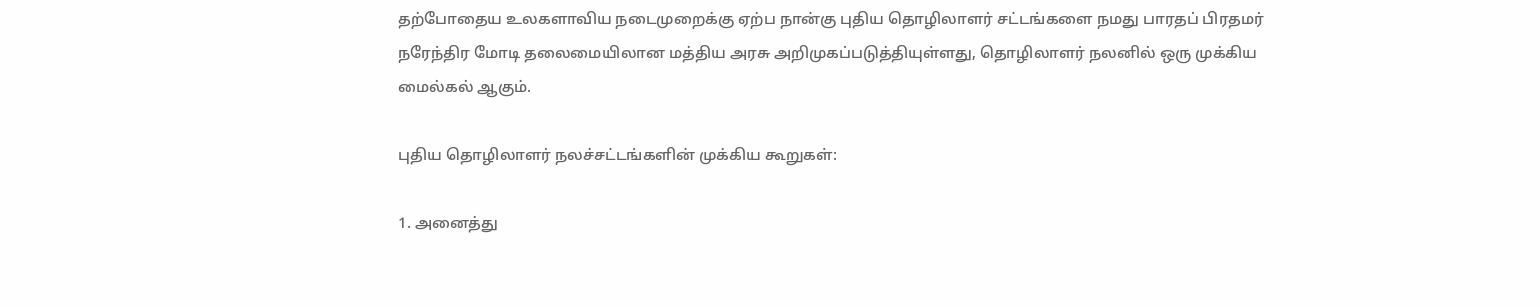தற்போதைய உலகளாவிய நடைமுறைக்கு ஏற்ப நான்கு புதிய தொழிலாளர் சட்டங்களை நமது பாரதப் பிரதமர் நரேந்திர மோடி தலைமையிலான மத்திய அரசு அறிமுகப்படுத்தியுள்ளது, தொழிலாளர் நலனில் ஒரு முக்கிய மைல்கல் ஆகும்.

புதிய தொழிலாளர் நலச்சட்டங்களின் முக்கிய கூறுகள்:

1. அனைத்து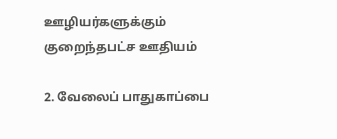ஊழியர்களுக்கும் குறைந்தபட்ச ஊதியம்

2. வேலைப் பாதுகாப்பை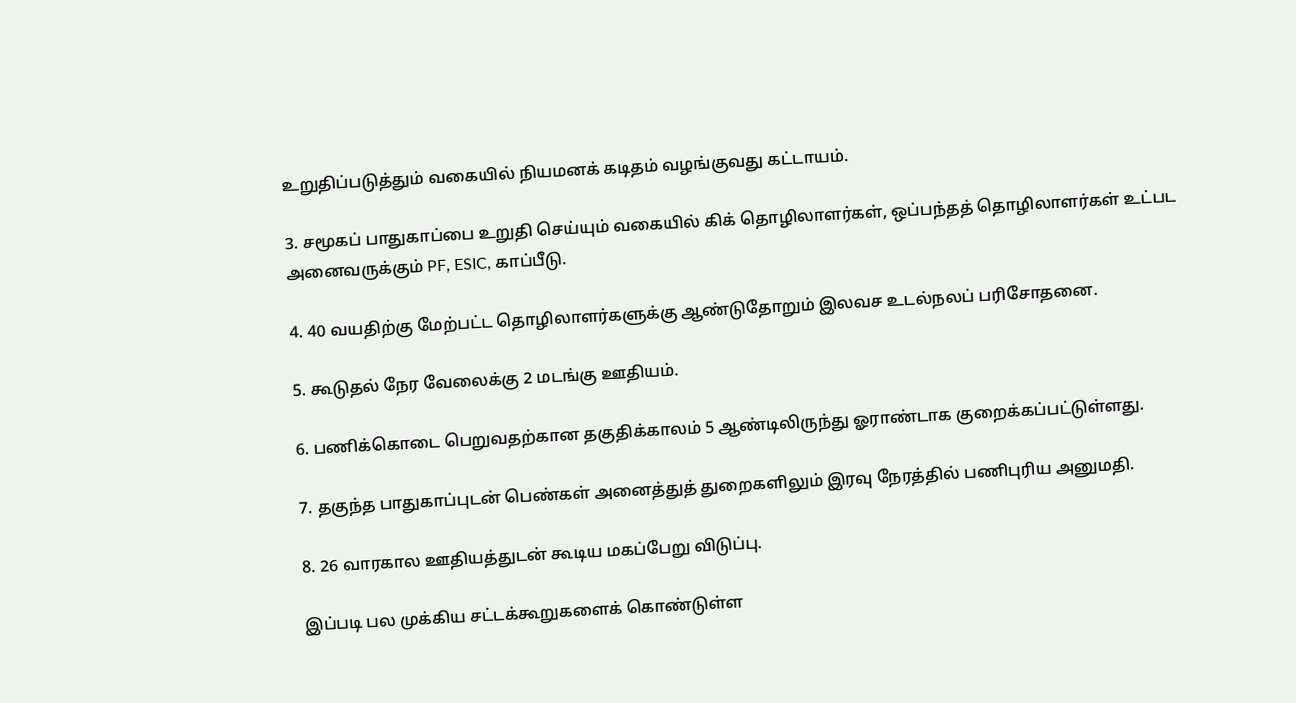உறுதிப்படுத்தும் வகையில் நியமனக் கடிதம் வழங்குவது கட்டாயம்.

3. சமூகப் பாதுகாப்பை உறுதி செய்யும் வகையில் கிக் தொழிலாளர்கள், ஒப்பந்தத் தொழிலாளர்கள் உட்பட அனைவருக்கும் PF, ESIC, காப்பீடு.

4. 40 வயதிற்கு மேற்பட்ட தொழிலாளர்களுக்கு ஆண்டுதோறும் இலவச உடல்நலப் பரிசோதனை.

5. கூடுதல் நேர வேலைக்கு 2 மடங்கு ஊதியம்.

6. பணிக்கொடை பெறுவதற்கான தகுதிக்காலம் 5 ஆண்டிலிருந்து ஓராண்டாக குறைக்கப்பட்டுள்ளது.

7. தகுந்த பாதுகாப்புடன் பெண்கள் அனைத்துத் துறைகளிலும் இரவு நேரத்தில் பணிபுரிய அனுமதி.

8. 26 வாரகால ஊதியத்துடன் கூடிய மகப்பேறு விடுப்பு.

இப்படி பல முக்கிய சட்டக்கூறுகளைக் கொண்டுள்ள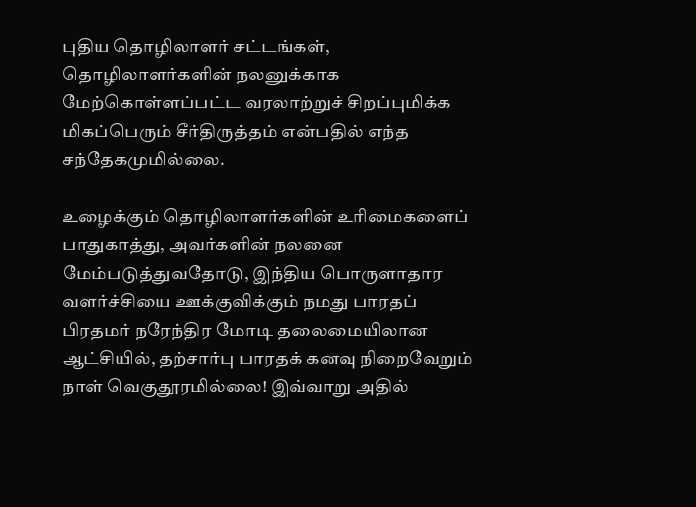புதிய தொழிலாளர் சட்டங்கள், தொழிலாளர்களின் நலனுக்காக மேற்கொள்ளப்பட்ட வரலாற்றுச் சிறப்புமிக்க மிகப்பெரும் சீர்திருத்தம் என்பதில் எந்த சந்தேகமுமில்லை.

உழைக்கும் தொழிலாளர்களின் உரிமைகளைப் பாதுகாத்து, அவர்களின் நலனை மேம்படுத்துவதோடு, இந்திய பொருளாதார வளர்ச்சியை ஊக்குவிக்கும் நமது பாரதப் பிரதமர் நரேந்திர மோடி தலைமையிலான ஆட்சியில், தற்சார்பு பாரதக் கனவு நிறைவேறும் நாள் வெகுதூரமில்லை! இவ்வாறு அதில்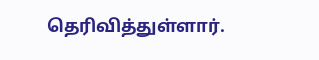தெரிவித்துள்ளார்.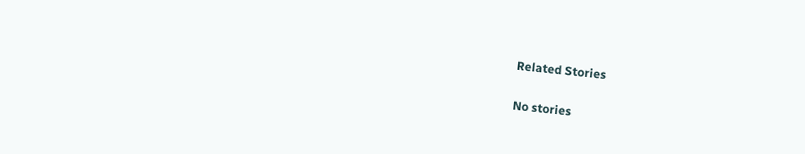Related Stories

No stories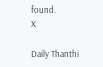found.
X

Daily Thanthi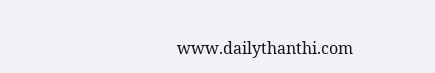www.dailythanthi.com